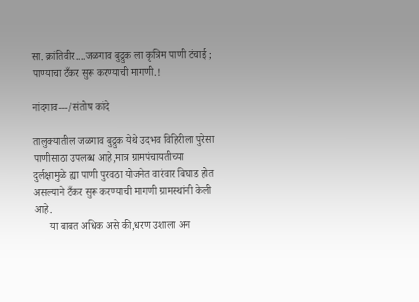सा. क्रांतिवीर....जळगाव बुद्रुक ला कृत्रिम पाणी टंचाई ; पाण्याचा टँकर सुरू करण्याची मागणी.!

नांदगाव---/संतोष कांदे

तालुक्यातील जळगाव बुद्रुक येथे उदभव विहिरीला पुरेसा पाणीसाठा उपलब्ध आहे,मात्र ग्रामपंचायतीच्या दुर्लक्षामुळे ह्या पाणी पुरवठा योजनेत वारंवार बिघाड होत असल्याने टँकर सुरू करण्याची मागणी ग्रामस्थांनी केली आहे.
      या बाबत अधिक असे की,धरण उशाला अन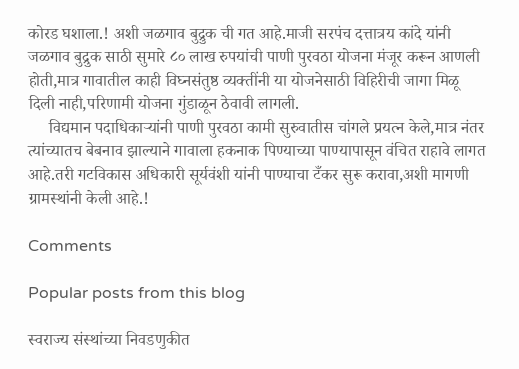कोरड घशाला.! अशी जळगाव बुद्रुक ची गत आहे.माजी सरपंच दत्तात्रय कांदे यांनी जळगाव बुद्रुक साठी सुमारे ८० लाख रुपयांची पाणी पुरवठा योजना मंजूर करून आणली होती,मात्र गावातील काही विघ्नसंतुष्ठ व्यक्तींनी या योजनेसाठी विहिरीची जागा मिळू दिली नाही,परिणामी योजना गुंडाळून ठेवावी लागली.
     विद्यमान पदाधिकाऱ्यांनी पाणी पुरवठा कामी सुरुवातीस चांगले प्रयत्न केले,मात्र नंतर त्यांच्यातच बेबनाव झाल्याने गावाला हकनाक पिण्याच्या पाण्यापासून वंचित राहावे लागत आहे.तरी गटविकास अधिकारी सूर्यवंशी यांनी पाण्याचा टँकर सुरू करावा,अशी मागणी ग्रामस्थांनी केली आहे.!

Comments

Popular posts from this blog

स्वराज्य संस्थांच्या निवडणुकीत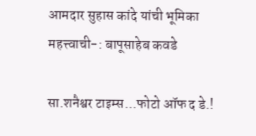आमदार सुहास कांदे यांची भूमिका महत्त्वाची-: बापूसाहेब कवडे

सा.शनैश्वर टाइम्स...फोटो ऑफ द डे.!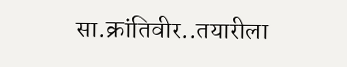सा.क्रांतिवीर..तयारीला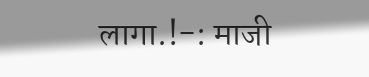लागा.!-: माजी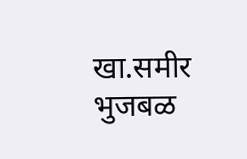खा.समीर भुजबळ